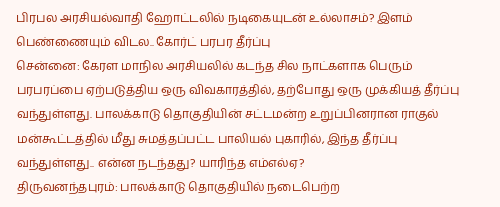பிரபல அரசியல்வாதி ஹோட்டலில் நடிகையுடன் உல்லாசம்? இளம் பெண்ணையும் விடல.. கோர்ட் பரபர தீர்ப்பு
சென்னை: கேரள மாநில அரசியலில் கடந்த சில நாட்களாக பெரும் பரபரப்பை ஏற்படுத்திய ஒரு விவகாரத்தில், தற்போது ஒரு முக்கியத் தீர்ப்பு வந்துள்ளது. பாலக்காடு தொகுதியின் சட்டமன்ற உறுப்பினரான ராகுல் மன்கூட்டத்தில் மீது சுமத்தப்பட்ட பாலியல் புகாரில், இந்த தீர்ப்பு வந்துள்ளது.. என்ன நடந்தது? யாரிந்த எம்எல்ஏ?
திருவனந்தபுரம்: பாலக்காடு தொகுதியில் நடைபெற்ற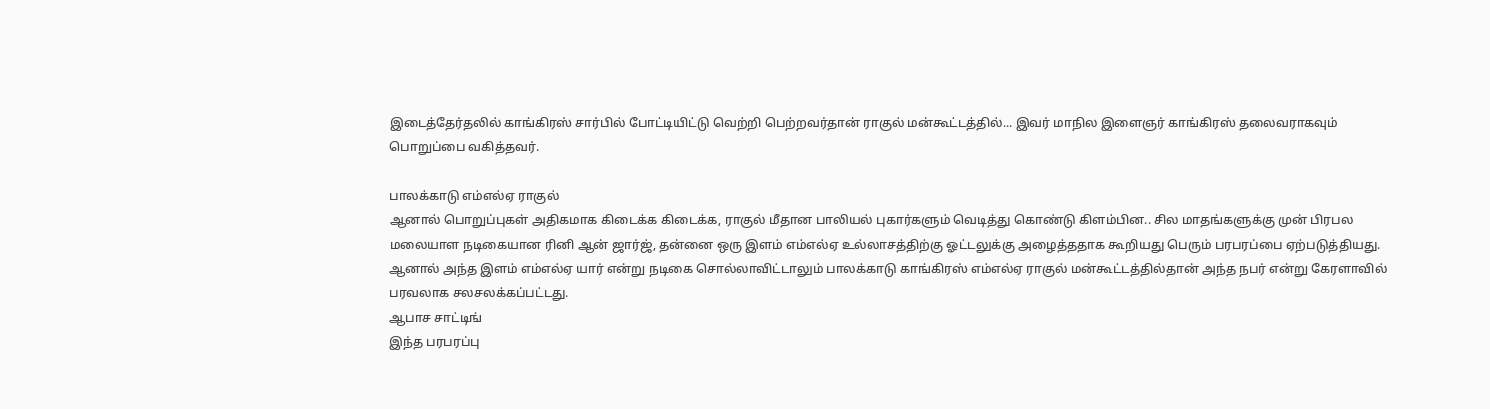இடைத்தேர்தலில் காங்கிரஸ் சார்பில் போட்டியிட்டு வெற்றி பெற்றவர்தான் ராகுல் மன்கூட்டத்தில்... இவர் மாநில இளைஞர் காங்கிரஸ் தலைவராகவும் பொறுப்பை வகித்தவர்.

பாலக்காடு எம்எல்ஏ ராகுல்
ஆனால் பொறுப்புகள் அதிகமாக கிடைக்க கிடைக்க, ராகுல் மீதான பாலியல் புகார்களும் வெடித்து கொண்டு கிளம்பின.. சில மாதங்களுக்கு முன் பிரபல மலையாள நடிகையான ரினி ஆன் ஜார்ஜ், தன்னை ஒரு இளம் எம்எல்ஏ உல்லாசத்திற்கு ஓட்டலுக்கு அழைத்ததாக கூறியது பெரும் பரபரப்பை ஏற்படுத்தியது.
ஆனால் அந்த இளம் எம்எல்ஏ யார் என்று நடிகை சொல்லாவிட்டாலும் பாலக்காடு காங்கிரஸ் எம்எல்ஏ ராகுல் மன்கூட்டத்தில்தான் அந்த நபர் என்று கேரளாவில் பரவலாக சலசலக்கப்பட்டது.
ஆபாச சாட்டிங்
இந்த பரபரப்பு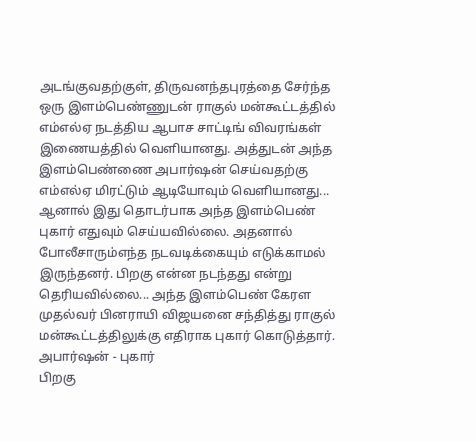அடங்குவதற்குள், திருவனந்தபுரத்தை சேர்ந்த ஒரு இளம்பெண்ணுடன் ராகுல் மன்கூட்டத்தில் எம்எல்ஏ நடத்திய ஆபாச சாட்டிங் விவரங்கள் இணையத்தில் வெளியானது. அத்துடன் அந்த இளம்பெண்ணை அபார்ஷன் செய்வதற்கு எம்எல்ஏ மிரட்டும் ஆடியோவும் வெளியானது...
ஆனால் இது தொடர்பாக அந்த இளம்பெண் புகார் எதுவும் செய்யவில்லை. அதனால் போலீசாரும்எந்த நடவடிக்கையும் எடுக்காமல் இருந்தனர். பிறகு என்ன நடந்தது என்று தெரியவில்லை... அந்த இளம்பெண் கேரள முதல்வர் பினராயி விஜயனை சந்தித்து ராகுல் மன்கூட்டத்திலுக்கு எதிராக புகார் கொடுத்தார்.
அபார்ஷன் - புகார்
பிறகு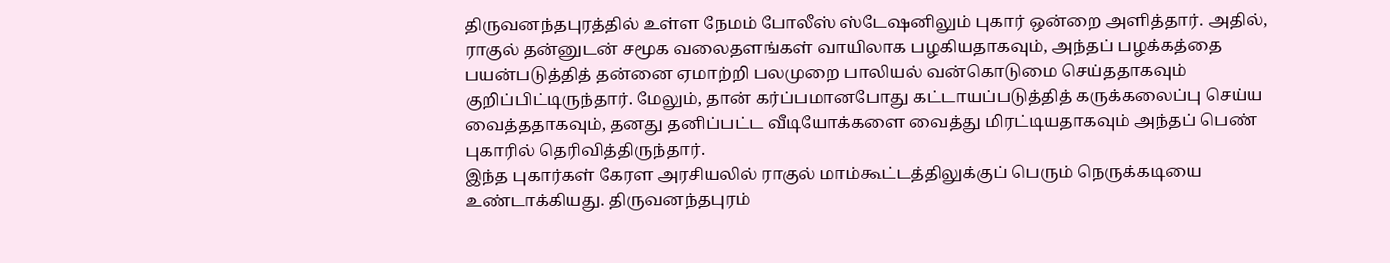திருவனந்தபுரத்தில் உள்ள நேமம் போலீஸ் ஸ்டேஷனிலும் புகார் ஒன்றை அளித்தார். அதில், ராகுல் தன்னுடன் சமூக வலைதளங்கள் வாயிலாக பழகியதாகவும், அந்தப் பழக்கத்தை பயன்படுத்தித் தன்னை ஏமாற்றி பலமுறை பாலியல் வன்கொடுமை செய்ததாகவும் குறிப்பிட்டிருந்தார். மேலும், தான் கர்ப்பமானபோது கட்டாயப்படுத்தித் கருக்கலைப்பு செய்ய வைத்ததாகவும், தனது தனிப்பட்ட வீடியோக்களை வைத்து மிரட்டியதாகவும் அந்தப் பெண் புகாரில் தெரிவித்திருந்தார்.
இந்த புகார்கள் கேரள அரசியலில் ராகுல் மாம்கூட்டத்திலுக்குப் பெரும் நெருக்கடியை உண்டாக்கியது. திருவனந்தபுரம்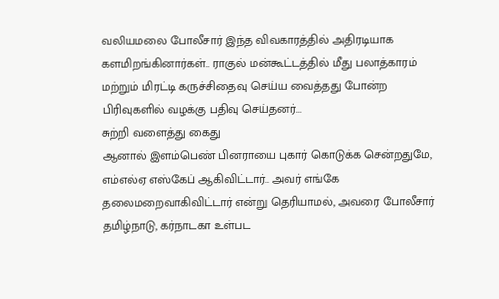வலியமலை போலீசார் இந்த விவகாரத்தில் அதிரடியாக களமிறங்கினார்கள்.. ராகுல் மன்கூட்டத்தில் மீது பலாத்காரம் மற்றும் மிரட்டி கருச்சிதைவு செய்ய வைத்தது போன்ற பிரிவுகளில் வழக்கு பதிவு செய்தனர்...
சுற்றி வளைத்து கைது
ஆனால் இளம்பெண் பினராயை புகார் கொடுக்க சென்றதுமே, எம்எல்ஏ எஸ்கேப் ஆகிவிட்டார்.. அவர் எங்கே தலைமறைவாகிவிட்டார் என்று தெரியாமல், அவரை போலீசார் தமிழ்நாடு, கர்நாடகா உள்பட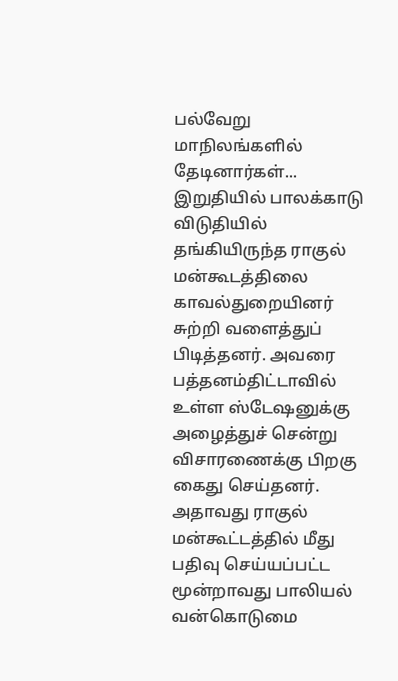பல்வேறு மாநிலங்களில் தேடினார்கள்...
இறுதியில் பாலக்காடு விடுதியில் தங்கியிருந்த ராகுல் மன்கூடத்திலை காவல்துறையினர் சுற்றி வளைத்துப் பிடித்தனர். அவரை பத்தனம்திட்டாவில் உள்ள ஸ்டேஷனுக்கு அழைத்துச் சென்று விசாரணைக்கு பிறகு கைது செய்தனர். அதாவது ராகுல் மன்கூட்டத்தில் மீது பதிவு செய்யப்பட்ட மூன்றாவது பாலியல் வன்கொடுமை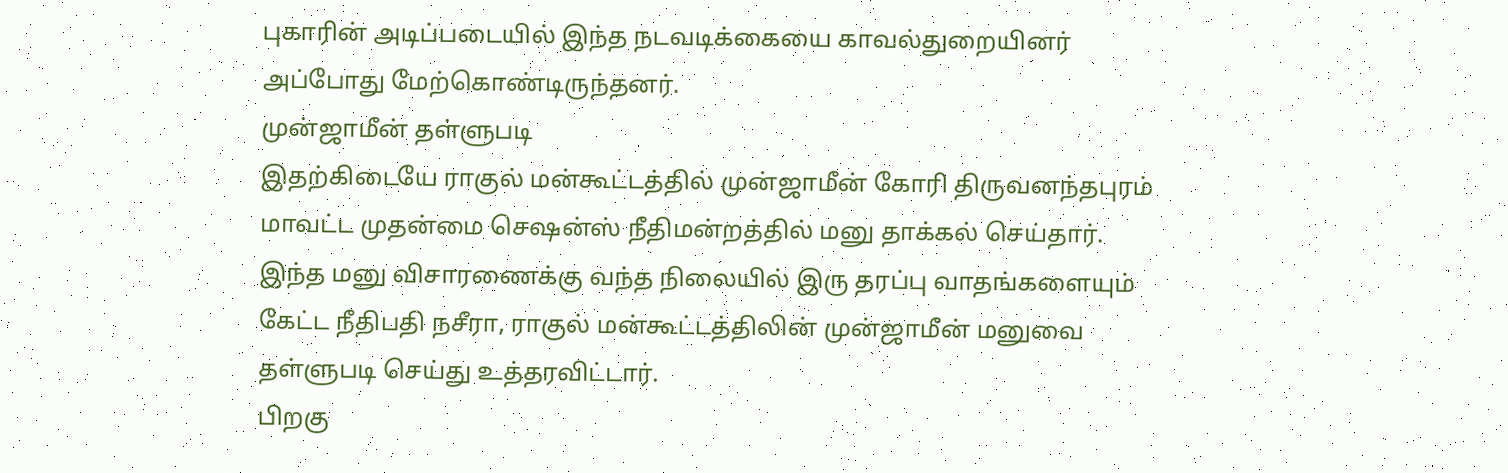புகாரின் அடிப்படையில் இந்த நடவடிக்கையை காவல்துறையினர் அப்போது மேற்கொண்டிருந்தனர்.
முன்ஜாமீன் தள்ளுபடி
இதற்கிடையே ராகுல் மன்கூட்டத்தில் முன்ஜாமீன் கோரி திருவனந்தபுரம் மாவட்ட முதன்மை செஷன்ஸ் நீதிமன்றத்தில் மனு தாக்கல் செய்தார். இந்த மனு விசாரணைக்கு வந்த நிலையில் இரு தரப்பு வாதங்களையும் கேட்ட நீதிபதி நசீரா, ராகுல் மன்கூட்டத்திலின் முன்ஜாமீன் மனுவை தள்ளுபடி செய்து உத்தரவிட்டார்.
பிறகு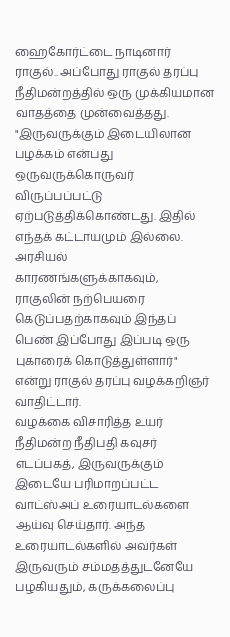ஹைகோர்ட்டை நாடினார் ராகுல்.. அப்போது ராகுல் தரப்பு நீதிமன்றத்தில் ஒரு முக்கியமான வாதத்தை முன்வைத்தது. "இருவருக்கும் இடையிலான பழக்கம் என்பது ஒருவருக்கொருவர் விருப்பப்பட்டு ஏற்படுத்திக்கொண்டது. இதில் எந்தக் கட்டாயமும் இல்லை. அரசியல் காரணங்களுக்காகவும், ராகுலின் நற்பெயரை கெடுப்பதற்காகவும் இந்தப் பெண் இப்போது இப்படி ஒரு புகாரைக் கொடுத்துள்ளார்" என்று ராகுல் தரப்பு வழக்கறிஞர் வாதிட்டார்.
வழக்கை விசாரித்த உயர் நீதிமன்ற நீதிபதி கவுசர் எடப்பகத், இருவருக்கும் இடையே பரிமாறப்பட்ட வாட்ஸ்அப் உரையாடல்களை ஆய்வு செய்தார். அந்த உரையாடல்களில் அவர்கள் இருவரும் சம்மதத்துடனேயே பழகியதும், கருக்கலைப்பு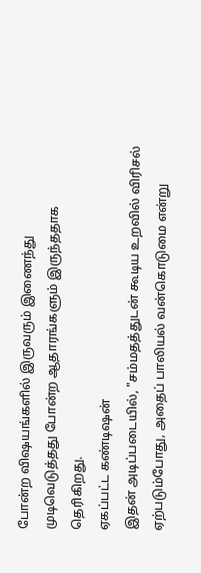போன்ற விஷயங்களில் இருவரும் இணைந்து முடிவெடுத்தது போன்ற ஆதாரங்களும் இருந்ததாக தெரிகிறது.
ஏகப்பட்ட கண்டிஷன்
இதன் அடிப்படையில், "சம்மதத்துடன் கூடிய உறவில் விரிசல் ஏற்படும்போது, அதைப் பாலியல் வன்கொடுமை என்று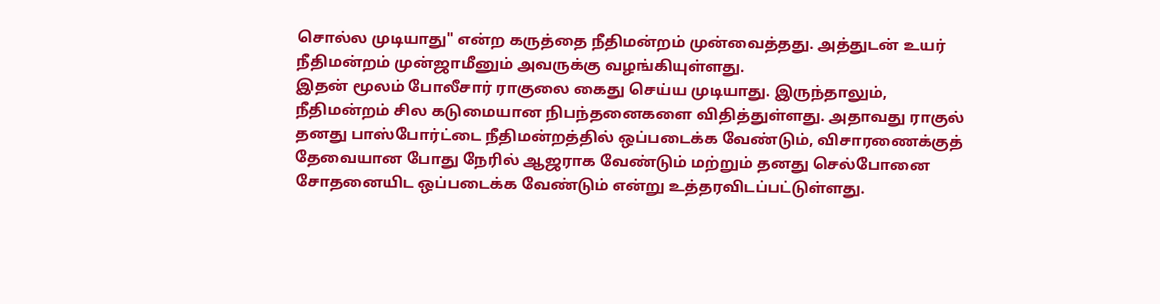சொல்ல முடியாது" என்ற கருத்தை நீதிமன்றம் முன்வைத்தது. அத்துடன் உயர் நீதிமன்றம் முன்ஜாமீனும் அவருக்கு வழங்கியுள்ளது.
இதன் மூலம் போலீசார் ராகுலை கைது செய்ய முடியாது. இருந்தாலும், நீதிமன்றம் சில கடுமையான நிபந்தனைகளை விதித்துள்ளது. அதாவது ராகுல் தனது பாஸ்போர்ட்டை நீதிமன்றத்தில் ஒப்படைக்க வேண்டும், விசாரணைக்குத் தேவையான போது நேரில் ஆஜராக வேண்டும் மற்றும் தனது செல்போனை சோதனையிட ஒப்படைக்க வேண்டும் என்று உத்தரவிடப்பட்டுள்ளது.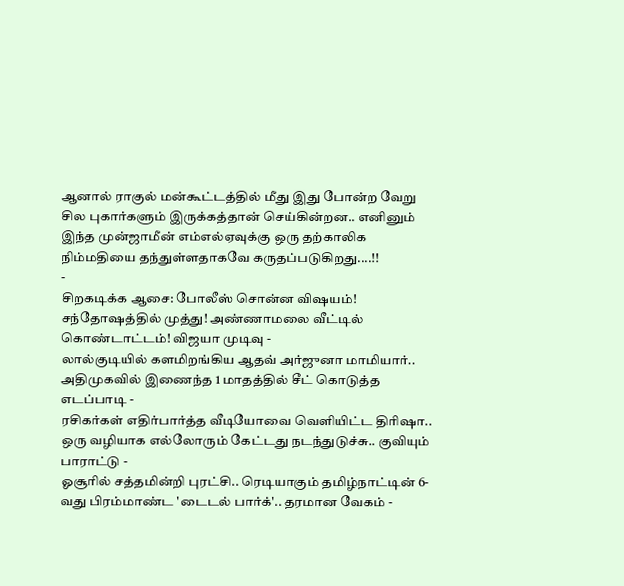ஆனால் ராகுல் மன்கூட்டத்தில் மீது இது போன்ற வேறு சில புகார்களும் இருக்கத்தான் செய்கின்றன.. எனினும் இந்த முன்ஜாமீன் எம்எல்ஏவுக்கு ஒரு தற்காலிக நிம்மதியை தந்துள்ளதாகவே கருதப்படுகிறது....!!
-
சிறகடிக்க ஆசை: போலீஸ் சொன்ன விஷயம்! சந்தோஷத்தில் முத்து! அண்ணாமலை வீட்டில் கொண்டாட்டம்! விஜயா முடிவு -
லால்குடியில் களமிறங்கிய ஆதவ் அர்ஜுனா மாமியார்.. அதிமுகவில் இணைந்த 1 மாதத்தில் சீட் கொடுத்த எடப்பாடி -
ரசிகர்கள் எதிர்பார்த்த வீடியோவை வெளியிட்ட திரிஷா.. ஒரு வழியாக எல்லோரும் கேட்டது நடந்துடுச்சு.. குவியும் பாராட்டு -
ஓசூரில் சத்தமின்றி புரட்சி.. ரெடியாகும் தமிழ்நாட்டின் 6-வது பிரம்மாண்ட 'டைடல் பார்க்'.. தரமான வேகம் -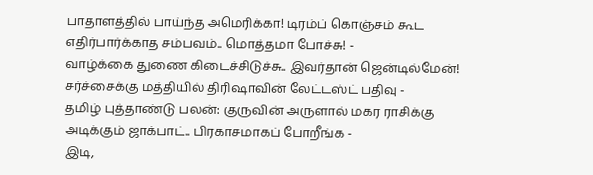பாதாளத்தில் பாய்ந்த அமெரிக்கா! டிரம்ப் கொஞ்சம் கூட எதிர்பார்க்காத சம்பவம்.. மொத்தமா போச்சு! -
வாழ்க்கை துணை கிடைச்சிடுச்சு.. இவர்தான் ஜென்டில்மேன்! சர்ச்சைக்கு மத்தியில் திரிஷாவின் லேட்டஸ்ட் பதிவு -
தமிழ் புத்தாண்டு பலன்: குருவின் அருளால் மகர ராசிக்கு அடிக்கும் ஜாக்பாட்.. பிரகாசமாகப் போறீங்க -
இடி,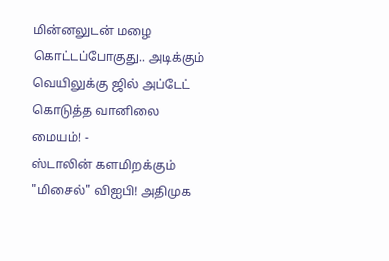மின்னலுடன் மழை கொட்டப்போகுது.. அடிக்கும் வெயிலுக்கு ஜில் அப்டேட் கொடுத்த வானிலை மையம்! -
ஸ்டாலின் களமிறக்கும் "மிசைல்" விஐபி! அதிமுக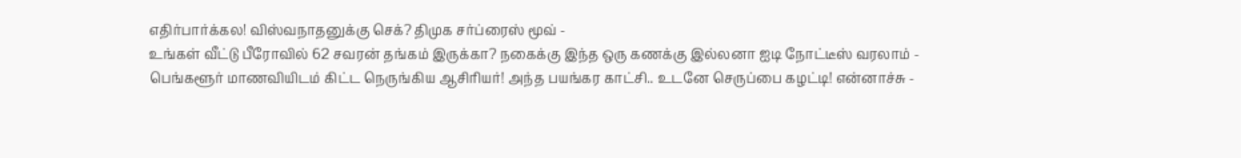எதிர்பார்க்கல! விஸ்வநாதனுக்கு செக்? திமுக சர்ப்ரைஸ் மூவ் -
உங்கள் வீட்டு பீரோவில் 62 சவரன் தங்கம் இருக்கா? நகைக்கு இந்த ஒரு கணக்கு இல்லனா ஐடி நோட்டீஸ் வரலாம் -
பெங்களூர் மாணவியிடம் கிட்ட நெருங்கிய ஆசிரியர்! அந்த பயங்கர காட்சி.. உடனே செருப்பை கழட்டி! என்னாச்சு -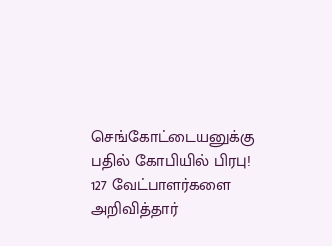செங்கோட்டையனுக்கு பதில் கோபியில் பிரபு! 127 வேட்பாளர்களை அறிவித்தார்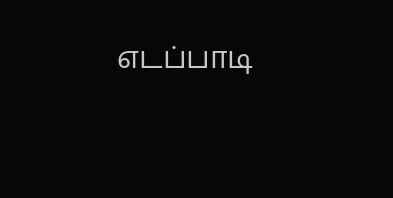எடப்பாடி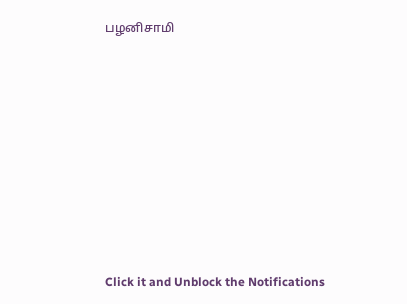பழனிசாமி












Click it and Unblock the Notifications